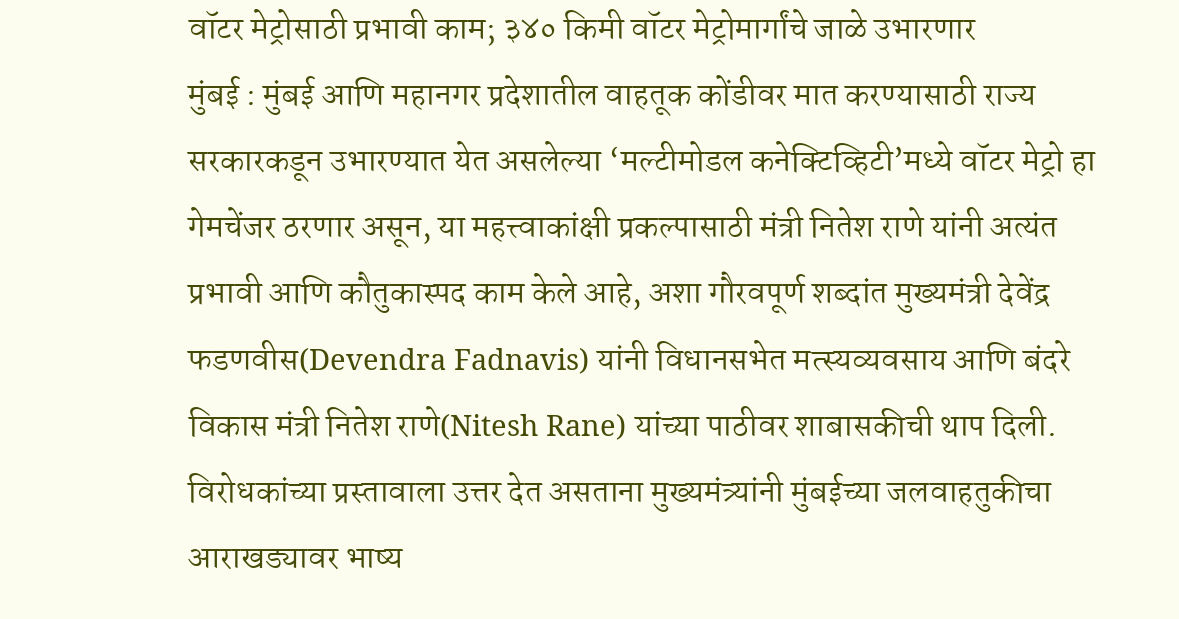वॉटर मेट्रोसाठी प्रभावी काम; ३४० किमी वॉटर मेट्रोमार्गांचे जाळे उभारणार
मुंबई : मुंबई आणि महानगर प्रदेशातील वाहतूक कोंडीवर मात करण्यासाठी राज्य सरकारकडून उभारण्यात येत असलेल्या ‘मल्टीमोडल कनेक्टिव्हिटी’मध्ये वॉटर मेट्रो हा गेमचेंजर ठरणार असून, या महत्त्वाकांक्षी प्रकल्पासाठी मंत्री नितेश राणे यांनी अत्यंत प्रभावी आणि कौतुकास्पद काम केले आहे, अशा गौरवपूर्ण शब्दांत मुख्यमंत्री देवेंद्र फडणवीस(Devendra Fadnavis) यांनी विधानसभेत मत्स्यव्यवसाय आणि बंदरे विकास मंत्री नितेश राणे(Nitesh Rane) यांच्या पाठीवर शाबासकीची थाप दिली. विरोधकांच्या प्रस्तावाला उत्तर देत असताना मुख्यमंत्र्यांनी मुंबईच्या जलवाहतुकीचा आराखड्यावर भाष्य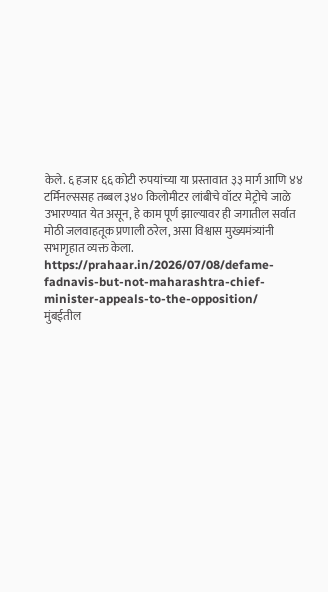केले. ६ हजार ६६ कोटी रुपयांच्या या प्रस्तावात ३३ मार्ग आणि ४४ टर्मिनल्ससह तब्बल ३४० किलोमीटर लांबीचे वॉटर मेट्रोचे जाळे उभारण्यात येत असून, हे काम पूर्ण झाल्यावर ही जगातील सर्वात मोठी जलवाहतूक प्रणाली ठरेल, असा विश्वास मुख्यमंत्र्यांनी सभागृहात व्यक्त केला.
https://prahaar.in/2026/07/08/defame-fadnavis-but-not-maharashtra-chief-minister-appeals-to-the-opposition/
मुंबईतील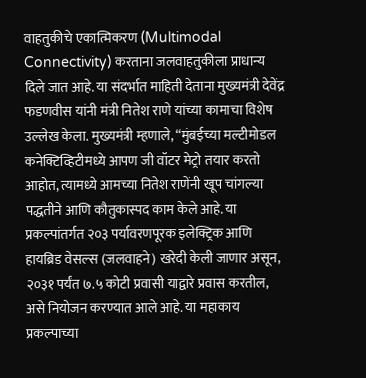वाहतुकीचे एकात्मिकरण (Multimodal Connectivity) करताना जलवाहतुकीला प्राधान्य दिले जात आहे. या संदर्भात माहिती देताना मुख्यमंत्री देवेंद्र फडणवीस यांनी मंत्री नितेश राणे यांच्या कामाचा विशेष उल्लेख केला. मुख्यमंत्री म्हणाले, “मुंबईच्या मल्टीमोडल कनेक्टिव्हिटीमध्ये आपण जी वॉटर मेट्रो तयार करतो आहोत, त्यामध्ये आमच्या नितेश राणेंनी खूप चांगल्या पद्धतीने आणि कौतुकास्पद काम केले आहे. या प्रकल्पांतर्गत २०३ पर्यावरणपूरक इलेक्ट्रिक आणि हायब्रिड वेसल्स (जलवाहने) खरेदी केली जाणार असून, २०३१ पर्यंत ७.५ कोटी प्रवासी याद्वारे प्रवास करतील, असे नियोजन करण्यात आले आहे. या महाकाय प्रकल्पाच्या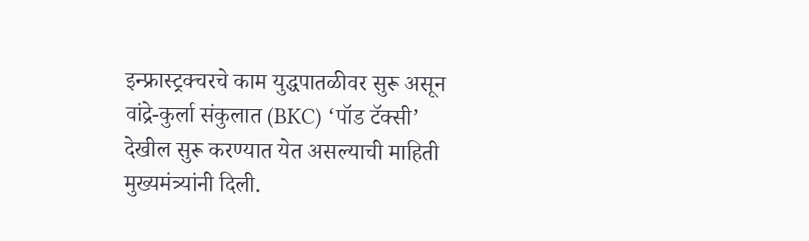इन्फ्रास्ट्रक्चरचे काम युद्धपातळीवर सुरू असून वांद्रे-कुर्ला संकुलात (BKC) ‘पॉड टॅक्सी’ देखील सुरू करण्यात येत असल्याची माहिती मुख्यमंत्र्यांनी दिली.